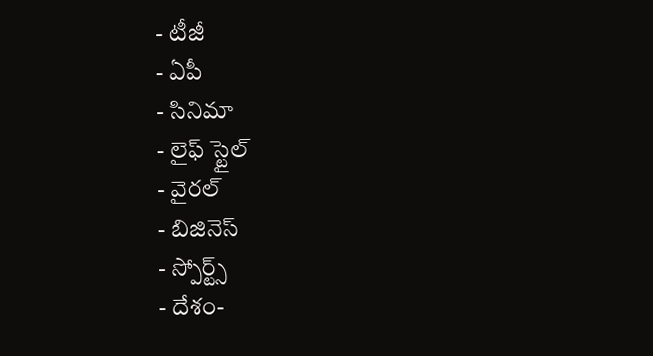- టీజీ
- ఏపీ
- సినిమా
- లైఫ్ స్టైల్
- వైరల్
- బిజినెస్
- స్పోర్ట్స్
- దేశం-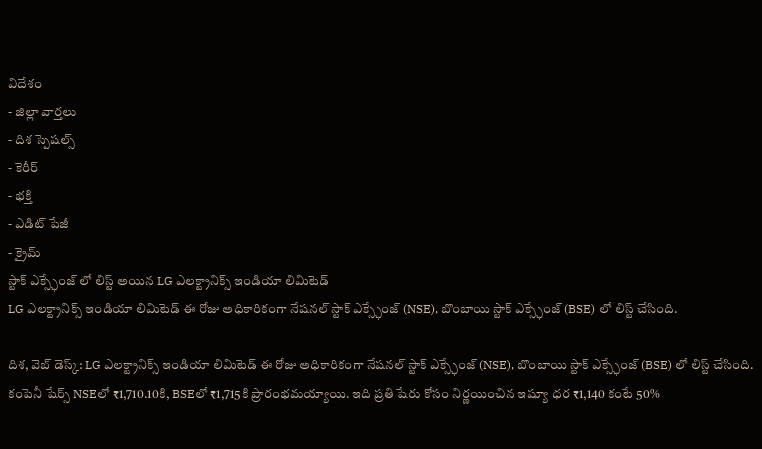విదేశం
- జిల్లా వార్తలు
- దిశ స్పెషల్స్
- కెరీర్
- భక్తి
- ఎడిట్ పేజీ
- క్రైమ్
స్టాక్ ఎక్స్ఛేంజ్ లో లిస్ట్ అయిన LG ఎలక్ట్రానిక్స్ ఇండియా లిమిటెడ్
LG ఎలక్ట్రానిక్స్ ఇండియా లిమిటెడ్ ఈ రోజు అధికారికంగా నేషనల్ స్టాక్ ఎక్స్ఛేంజ్ (NSE), బొంబాయి స్టాక్ ఎక్స్ఛేంజ్ (BSE) లో లిస్ట్ చేసింది.

దిశ, వెబ్ డెస్క్: LG ఎలక్ట్రానిక్స్ ఇండియా లిమిటెడ్ ఈ రోజు అధికారికంగా నేషనల్ స్టాక్ ఎక్స్ఛేంజ్ (NSE), బొంబాయి స్టాక్ ఎక్స్ఛేంజ్ (BSE) లో లిస్ట్ చేసింది. కంపెనీ షేర్స్ NSEలో ₹1,710.10కి, BSEలో ₹1,715కి ప్రారంభమయ్యాయి. ఇది ప్రతి షేరు కోసం నిర్ణయించిన ఇష్యూ ధర ₹1,140 కంటే 50%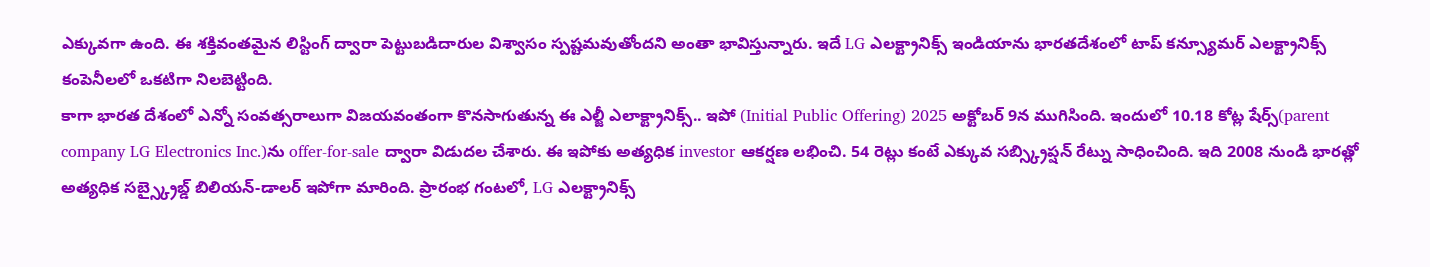ఎక్కువగా ఉంది. ఈ శక్తివంతమైన లిస్టింగ్ ద్వారా పెట్టుబడిదారుల విశ్వాసం స్పష్టమవుతోందని అంతా భావిస్తున్నారు. ఇదే LG ఎలక్ట్రానిక్స్ ఇండియాను భారతదేశంలో టాప్ కన్స్యూమర్ ఎలక్ట్రానిక్స్ కంపెనీలలో ఒకటిగా నిలబెట్టింది.
కాగా భారత దేశంలో ఎన్నో సంవత్సరాలుగా విజయవంతంగా కొనసాగుతున్న ఈ ఎల్జీ ఎలాక్ట్రానిక్స్.. ఇపో (Initial Public Offering) 2025 అక్టోబర్ 9న ముగిసింది. ఇందులో 10.18 కోట్ల షేర్స్(parent company LG Electronics Inc.)ను offer-for-sale ద్వారా విడుదల చేశారు. ఈ ఇపోకు అత్యధిక investor ఆకర్షణ లభించి. 54 రెట్లు కంటే ఎక్కువ సబ్స్క్రిప్షన్ రేట్ను సాధించింది. ఇది 2008 నుండి భారత్లో అత్యధిక సబ్స్క్రైబ్డ్ బిలియన్-డాలర్ ఇపోగా మారింది. ప్రారంభ గంటలో, LG ఎలక్ట్రానిక్స్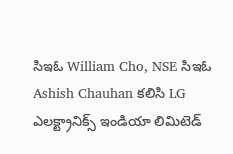సిఇఓ William Cho, NSE సిఇఓ Ashish Chauhan కలిసి LG ఎలక్ట్రానిక్స్ ఇండియా లిమిటెడ్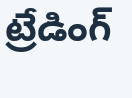ట్రేడింగ్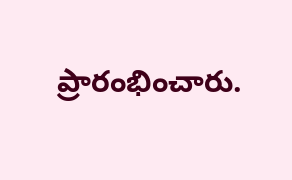ప్రారంభించారు.